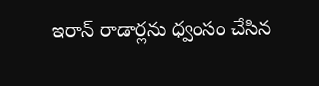ఇరాన్‌ రాడార్లను ధ్వంసం చేసిన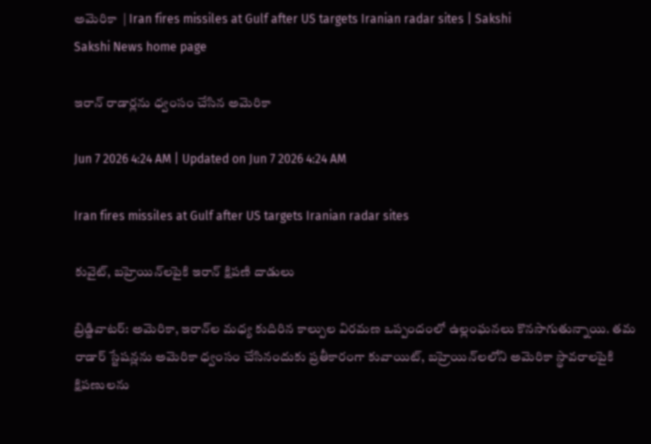అమెరికా  | Iran fires missiles at Gulf after US targets Iranian radar sites | Sakshi
Sakshi News home page

ఇరాన్‌ రాడార్లను ధ్వంసం చేసిన అమెరికా

Jun 7 2026 4:24 AM | Updated on Jun 7 2026 4:24 AM

Iran fires missiles at Gulf after US targets Iranian radar sites

కువైట్, బహ్రెయిన్‌లపైకి ఇరాన్‌ క్షిపణి దాడులు

బ్రిడ్జివాటర్‌: అమెరికా, ఇరాన్‌ల మధ్య కుదిరిన కాల్పుల విరమణ ఒప్పందంలో ఉల్లంఘనలు కొనసాగుతున్నాయి. తమ రాడార్‌ స్టేషన్లను అమెరికా ధ్వంసం చేసినందుకు ప్రతీకారంగా కువాయిట్, బహ్రెయిన్‌లలోని అమెరికా స్థావరాలపైకి క్షిపణులను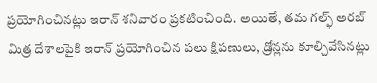ప్రయోగించినట్లు ఇరాన్‌ శనివారం ప్రకటించింది. అయితే, తమ గల్ఫ్‌ అరబ్‌ మిత్ర దేశాలపైకి ఇరాన్‌ ప్రయోగించిన పలు క్షిపణులు, డ్రోన్లను కూల్చివేసినట్లు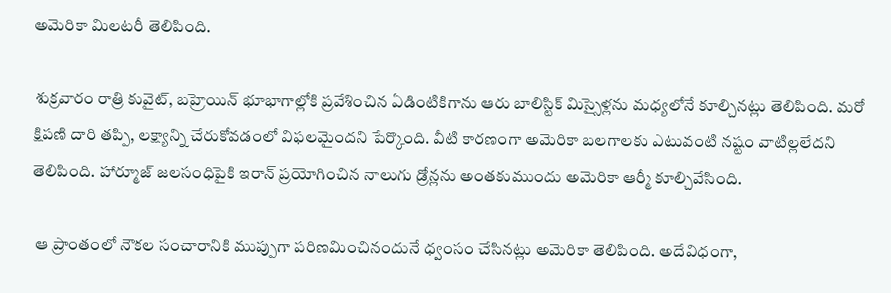అమెరికా మిలటరీ తెలిపింది.

 శుక్రవారం రాత్రి కువైట్, బహ్రెయిన్‌ భూభాగాల్లోకి ప్రవేశించిన ఏడింటికిగాను ఆరు బాలిస్టిక్‌ మిస్సైళ్లను మధ్యలోనే కూల్చినట్లు తెలిపింది. మరో క్షిపణి దారి తప్పి, లక్ష్యాన్ని చేరుకోవడంలో విఫలమైందని పేర్కొంది. వీటి కారణంగా అమెరికా బలగాలకు ఎటువంటి నష్టం వాటిల్లలేదని తెలిపింది. హార్మూజ్‌ జలసంధిపైకి ఇరాన్‌ ప్రయోగించిన నాలుగు డ్రోన్లను అంతకుముందు అమెరికా ఆర్మీ కూల్చివేసింది.

 ఆ ప్రాంతంలో నౌకల సంచారానికి ముప్పుగా పరిణమించినందునే ధ్వంసం చేసినట్లు అమెరికా తెలిపింది. అదేవిధంగా,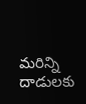మరిన్ని దాడులకు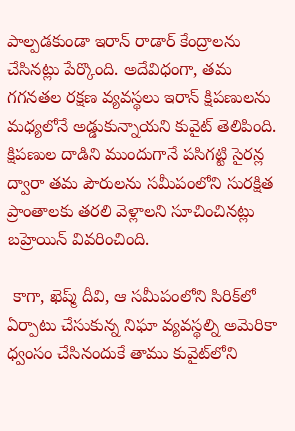పాల్పడకుండా ఇరాన్‌ రాడార్‌ కేంద్రాలను చేసినట్లు పేర్కొంది. అదేవిధంగా, తమ గగనతల రక్షణ వ్యవస్థలు ఇరాన్‌ క్షిపణులను మధ్యలోనే అడ్డుకున్నాయని కువైట్‌ తెలిపింది. క్షిపణుల దాడిని ముందుగానే పసిగట్టి సైరన్ల ద్వారా తమ పౌరులను సమీపంలోని సురక్షిత ప్రాంతాలకు తరలి వెళ్లాలని సూచించినట్లు బహ్రెయిన్‌ వివరించింది.

 కాగా, ఖెష్మ్‌ దీవి, ఆ సమీపంలోని సిరిక్‌లో ఏర్పాటు చేసుకున్న నిఘా వ్యవస్థల్ని అమెరికా ధ్వంసం చేసినందుకే తాము కువైట్‌లోని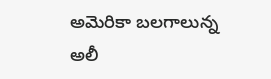అమెరికా బలగాలున్న అలీ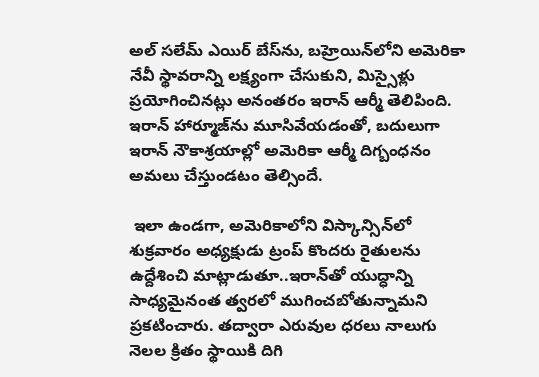అల్‌ సలేమ్‌ ఎయిర్‌ బేస్‌ను, బహ్రెయిన్‌లోని అమెరికా నేవీ స్థావరాన్ని లక్ష్యంగా చేసుకుని, మిస్సైళ్లు ప్రయోగించినట్లు అనంతరం ఇరాన్‌ ఆర్మీ తెలిపింది. ఇరాన్‌ హార్మూజ్‌ను మూసివేయడంతో, బదులుగా ఇరాన్‌ నౌకాశ్రయాల్లో అమెరికా ఆర్మీ దిగ్బంధనం అమలు చేస్తుండటం తెల్సిందే.

 ఇలా ఉండగా, అమెరికాలోని విస్కాన్సిన్‌లో శుక్రవారం అధ్యక్షుడు ట్రంప్‌ కొందరు రైతులను ఉద్దేశించి మాట్లాడుతూ..ఇరాన్‌తో యుద్ధాన్ని సాధ్యమైనంత త్వరలో ముగించబోతున్నామని ప్రకటించారు. తద్వారా ఎరువుల ధరలు నాలుగు నెలల క్రితం స్థాయికి దిగి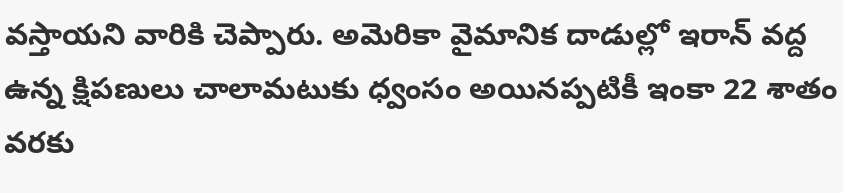వస్తాయని వారికి చెప్పారు. అమెరికా వైమానిక దాడుల్లో ఇరాన్‌ వద్ద ఉన్న క్షిపణులు చాలామటుకు ధ్వంసం అయినప్పటికీ ఇంకా 22 శాతం వరకు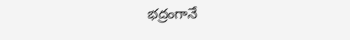భద్రంగానే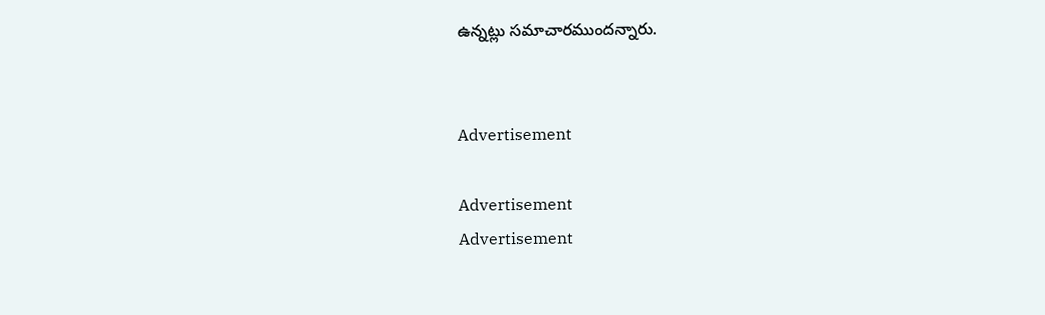ఉన్నట్లు సమాచారముందన్నారు.


Advertisement

Advertisement
Advertisement